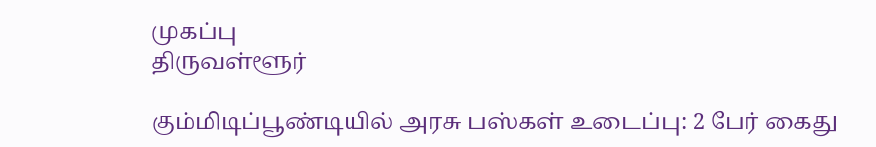முகப்பு
திருவள்ளூர்

கும்மிடிப்பூண்டியில் அரசு பஸ்கள் உடைப்பு: 2 பேர் கைது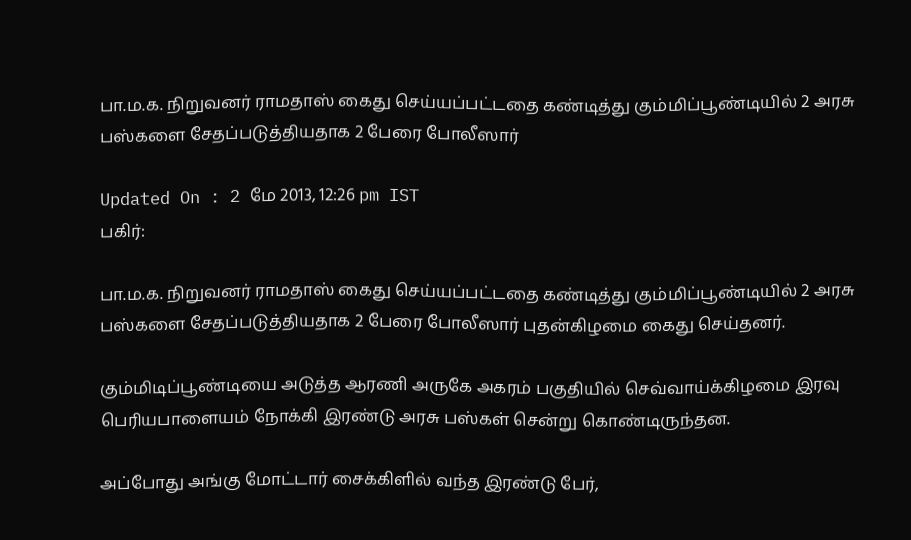பா.ம.க. நிறுவனர் ராமதாஸ் கைது செய்யப்பட்டதை கண்டித்து கும்மிப்பூண்டியில் 2 அரசு பஸ்களை சேதப்படுத்தியதாக 2 பேரை போலீஸார்

Updated On : 2 மே 2013, 12:26 pm IST
பகிர்:

பா.ம.க. நிறுவனர் ராமதாஸ் கைது செய்யப்பட்டதை கண்டித்து கும்மிப்பூண்டியில் 2 அரசு பஸ்களை சேதப்படுத்தியதாக 2 பேரை போலீஸார் புதன்கிழமை கைது செய்தனர்.

கும்மிடிப்பூண்டியை அடுத்த ஆரணி அருகே அகரம் பகுதியில் செவ்வாய்க்கிழமை இரவு பெரியபாளையம் நோக்கி இரண்டு அரசு பஸ்கள் சென்று கொண்டிருந்தன.

அப்போது அங்கு மோட்டார் சைக்கிளில் வந்த இரண்டு பேர்,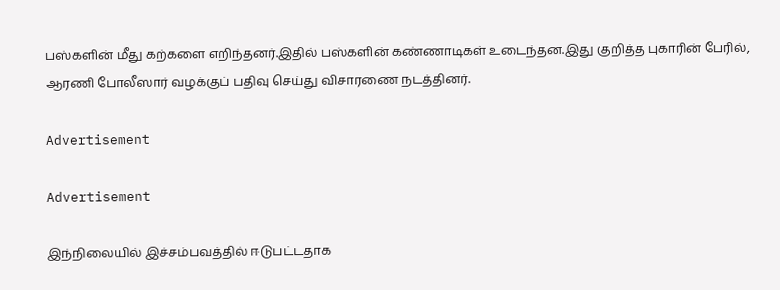பஸ்களின் மீது கற்களை எறிந்தனர்.இதில் பஸ்களின் கண்ணாடிகள் உடைந்தன.இது குறித்த புகாரின் பேரில், ஆரணி போலீஸார் வழக்குப் பதிவு செய்து விசாரணை நடத்தினர்.

Advertisement

Advertisement

இந்நிலையில் இச்சம்பவத்தில் ஈடுபட்டதாக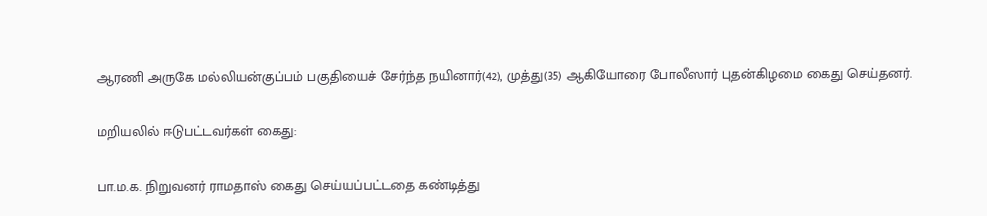ஆரணி அருகே மல்லியன்குப்பம் பகுதியைச் சேர்ந்த நயினார்(42), முத்து(35) ஆகியோரை போலீஸார் புதன்கிழமை கைது செய்தனர்.

மறியலில் ஈடுபட்டவர்கள் கைது:

பா.ம.க. நிறுவனர் ராமதாஸ் கைது செய்யப்பட்டதை கண்டித்து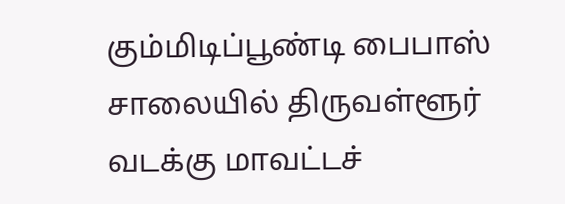கும்மிடிப்பூண்டி பைபாஸ் சாலையில் திருவள்ளூர் வடக்கு மாவட்டச்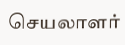செயலாளர்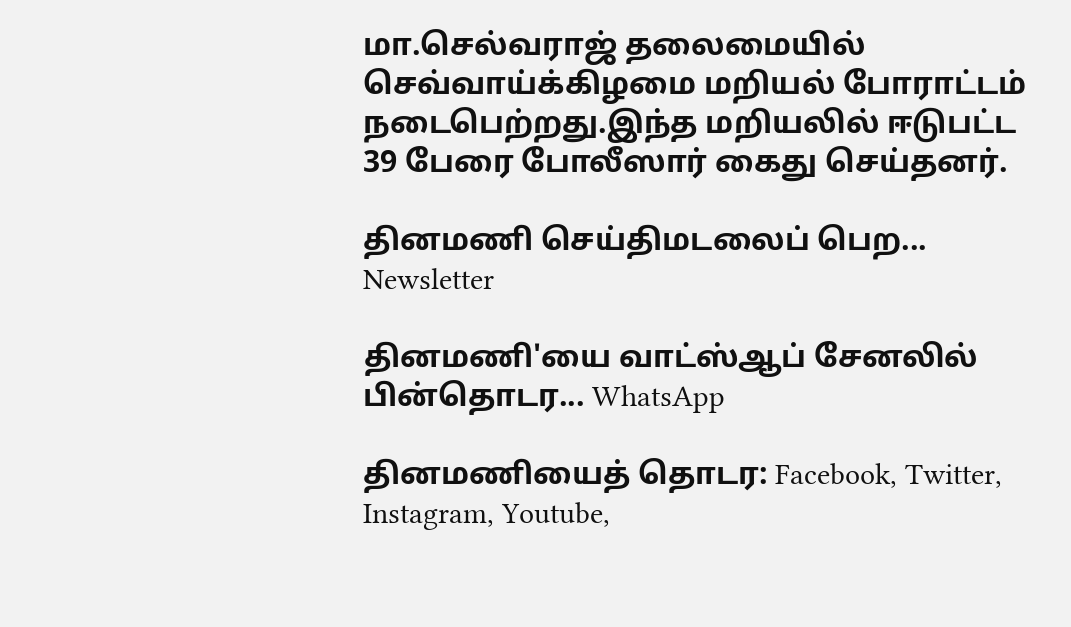மா.செல்வராஜ் தலைமையில் செவ்வாய்க்கிழமை மறியல் போராட்டம் நடைபெற்றது.இந்த மறியலில் ஈடுபட்ட 39 பேரை போலீஸார் கைது செய்தனர்.

தினமணி செய்திமடலைப் பெற... Newsletter

தினமணி'யை வாட்ஸ்ஆப் சேனலில் பின்தொடர... WhatsApp

தினமணியைத் தொடர: Facebook, Twitter, Instagram, Youtube,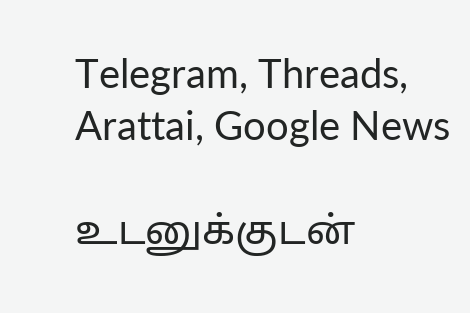Telegram, Threads, Arattai, Google News

உடனுக்குடன்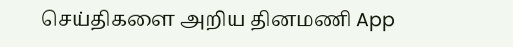செய்திகளை அறிய தினமணி App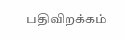பதிவிறக்கம்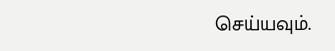செய்யவும்.